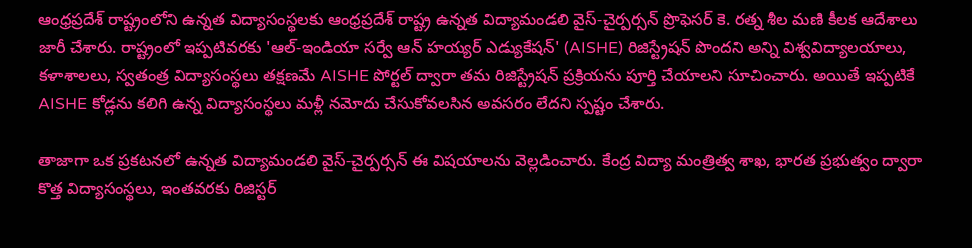ఆంధ్రప్రదేశ్ రాష్ట్రంలోని ఉన్నత విద్యాసంస్థలకు ఆంధ్రప్రదేశ్ రాష్ట్ర ఉన్నత విద్యామండలి వైస్-చైర్పర్సన్ ప్రొఫెసర్ కె. రత్న శీల మణి కీలక ఆదేశాలు జారీ చేశారు. రాష్ట్రంలో ఇప్పటివరకు 'ఆల్-ఇండియా సర్వే ఆన్ హయ్యర్ ఎడ్యుకేషన్' (AISHE) రిజిస్ట్రేషన్ పొందని అన్ని విశ్వవిద్యాలయాలు, కళాశాలలు, స్వతంత్ర విద్యాసంస్థలు తక్షణమే AISHE పోర్టల్ ద్వారా తమ రిజిస్ట్రేషన్ ప్రక్రియను పూర్తి చేయాలని సూచించారు. అయితే ఇప్పటికే AISHE కోడ్లను కలిగి ఉన్న విద్యాసంస్థలు మళ్లీ నమోదు చేసుకోవలసిన అవసరం లేదని స్పష్టం చేశారు.

తాజాగా ఒక ప్రకటనలో ఉన్నత విద్యామండలి వైస్-చైర్పర్సన్ ఈ విషయాలను వెల్లడించారు. కేంద్ర విద్యా మంత్రిత్వ శాఖ, భారత ప్రభుత్వం ద్వారా కొత్త విద్యాసంస్థలు, ఇంతవరకు రిజిస్టర్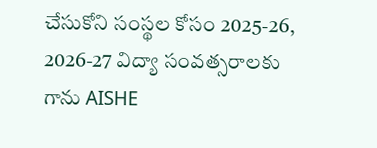చేసుకోని సంస్థల కోసం 2025-26, 2026-27 విద్యా సంవత్సరాలకు గాను AISHE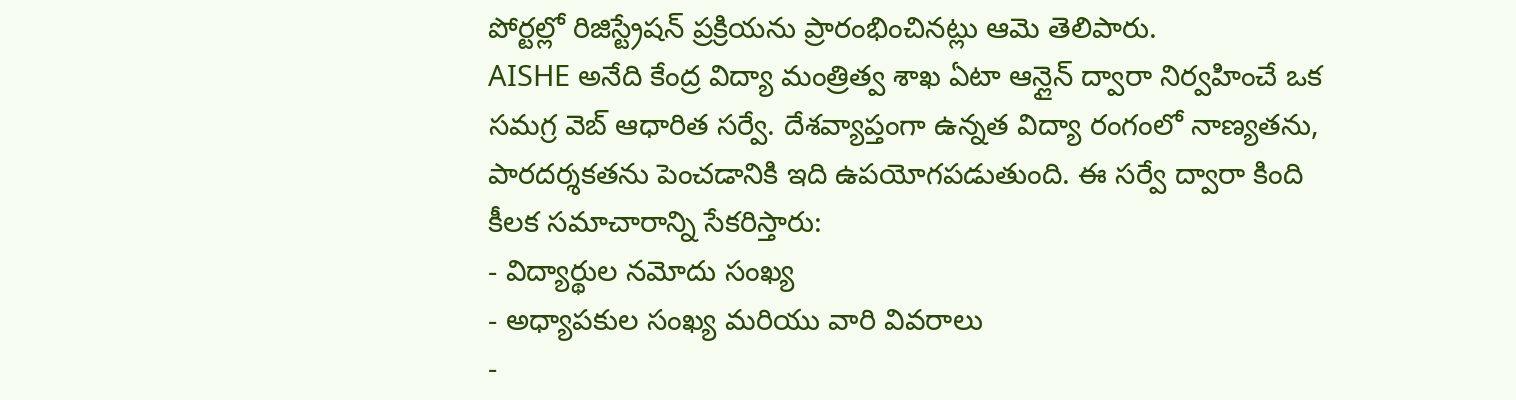పోర్టల్లో రిజిస్ట్రేషన్ ప్రక్రియను ప్రారంభించినట్లు ఆమె తెలిపారు.
AISHE అనేది కేంద్ర విద్యా మంత్రిత్వ శాఖ ఏటా ఆన్లైన్ ద్వారా నిర్వహించే ఒక సమగ్ర వెబ్ ఆధారిత సర్వే. దేశవ్యాప్తంగా ఉన్నత విద్యా రంగంలో నాణ్యతను, పారదర్శకతను పెంచడానికి ఇది ఉపయోగపడుతుంది. ఈ సర్వే ద్వారా కింది కీలక సమాచారాన్ని సేకరిస్తారు:
- విద్యార్థుల నమోదు సంఖ్య
- అధ్యాపకుల సంఖ్య మరియు వారి వివరాలు
-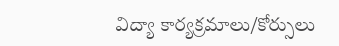విద్యా కార్యక్రమాలు/కోర్సులు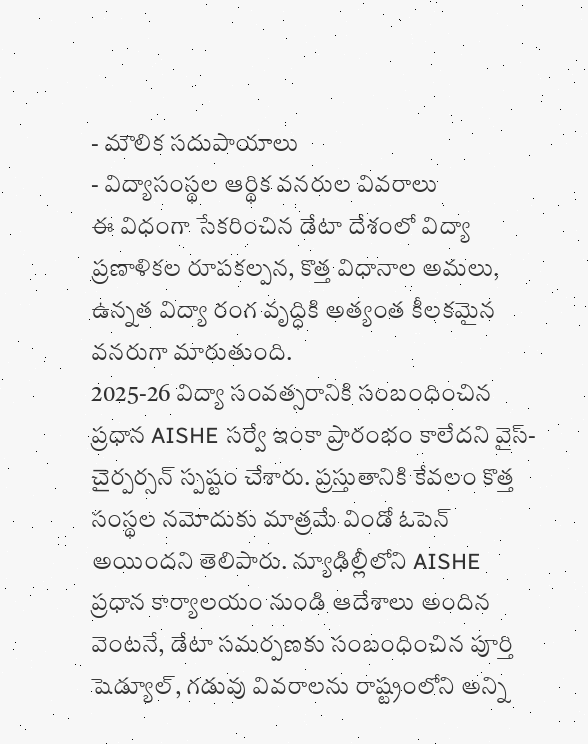- మౌలిక సదుపాయాలు
- విద్యాసంస్థల ఆర్థిక వనరుల వివరాలు
ఈ విధంగా సేకరించిన డేటా దేశంలో విద్యా ప్రణాళికల రూపకల్పన, కొత్త విధానాల అమలు, ఉన్నత విద్యా రంగ వృద్ధికి అత్యంత కీలకమైన వనరుగా మారుతుంది.
2025-26 విద్యా సంవత్సరానికి సంబంధించిన ప్రధాన AISHE సర్వే ఇంకా ప్రారంభం కాలేదని వైస్-చైర్పర్సన్ స్పష్టం చేశారు. ప్రస్తుతానికి కేవలం కొత్త సంస్థల నమోదుకు మాత్రమే విండో ఓపెన్ అయిందని తెలిపారు. న్యూఢిల్లీలోని AISHE ప్రధాన కార్యాలయం నుండి ఆదేశాలు అందిన వెంటనే, డేటా సమర్పణకు సంబంధించిన పూర్తి షెడ్యూల్, గడువు వివరాలను రాష్ట్రంలోని అన్ని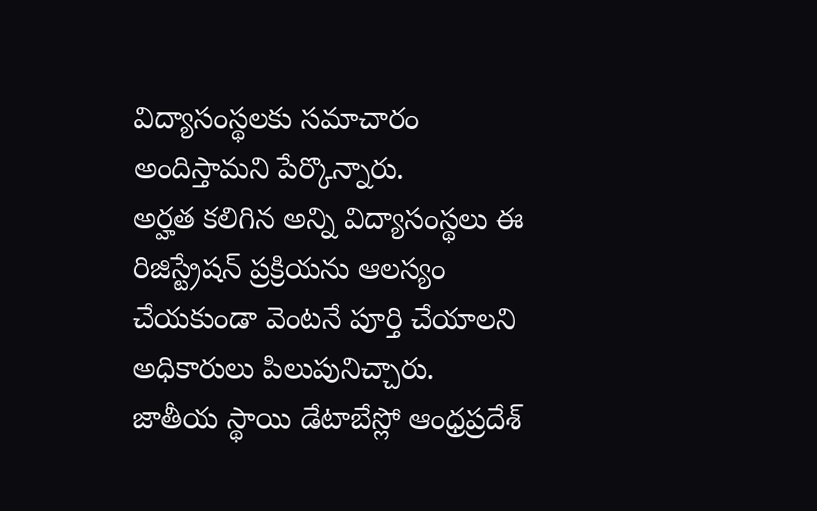విద్యాసంస్థలకు సమాచారం అందిస్తామని పేర్కొన్నారు.
అర్హత కలిగిన అన్ని విద్యాసంస్థలు ఈ రిజిస్ట్రేషన్ ప్రక్రియను ఆలస్యం చేయకుండా వెంటనే పూర్తి చేయాలని అధికారులు పిలుపునిచ్చారు. జాతీయ స్థాయి డేటాబేస్లో ఆంధ్రప్రదేశ్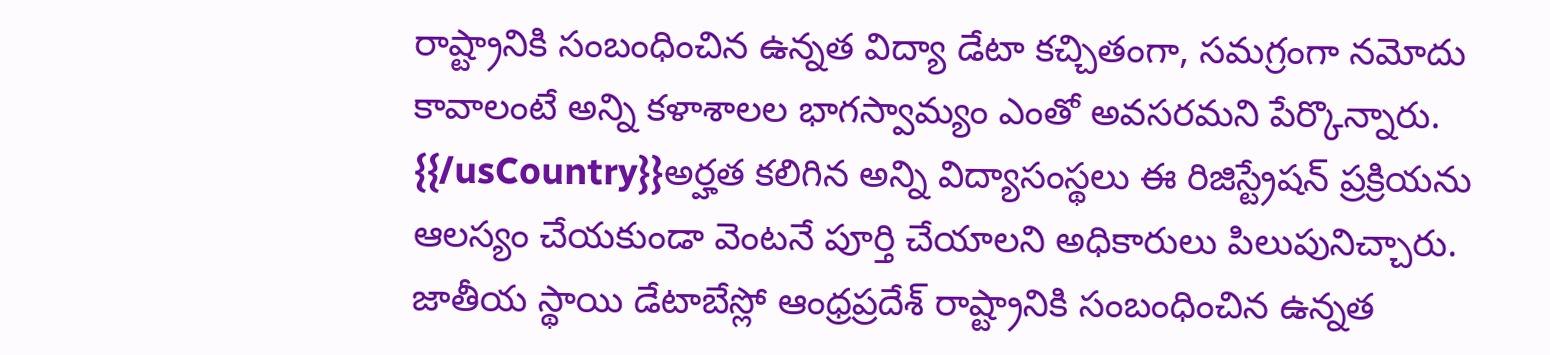రాష్ట్రానికి సంబంధించిన ఉన్నత విద్యా డేటా కచ్చితంగా, సమగ్రంగా నమోదు కావాలంటే అన్ని కళాశాలల భాగస్వామ్యం ఎంతో అవసరమని పేర్కొన్నారు.
{{/usCountry}}అర్హత కలిగిన అన్ని విద్యాసంస్థలు ఈ రిజిస్ట్రేషన్ ప్రక్రియను ఆలస్యం చేయకుండా వెంటనే పూర్తి చేయాలని అధికారులు పిలుపునిచ్చారు. జాతీయ స్థాయి డేటాబేస్లో ఆంధ్రప్రదేశ్ రాష్ట్రానికి సంబంధించిన ఉన్నత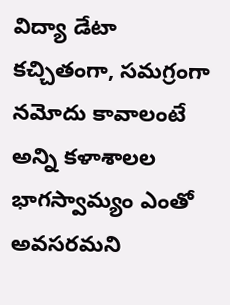విద్యా డేటా కచ్చితంగా, సమగ్రంగా నమోదు కావాలంటే అన్ని కళాశాలల భాగస్వామ్యం ఎంతో అవసరమని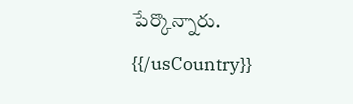పేర్కొన్నారు.
{{/usCountry}}